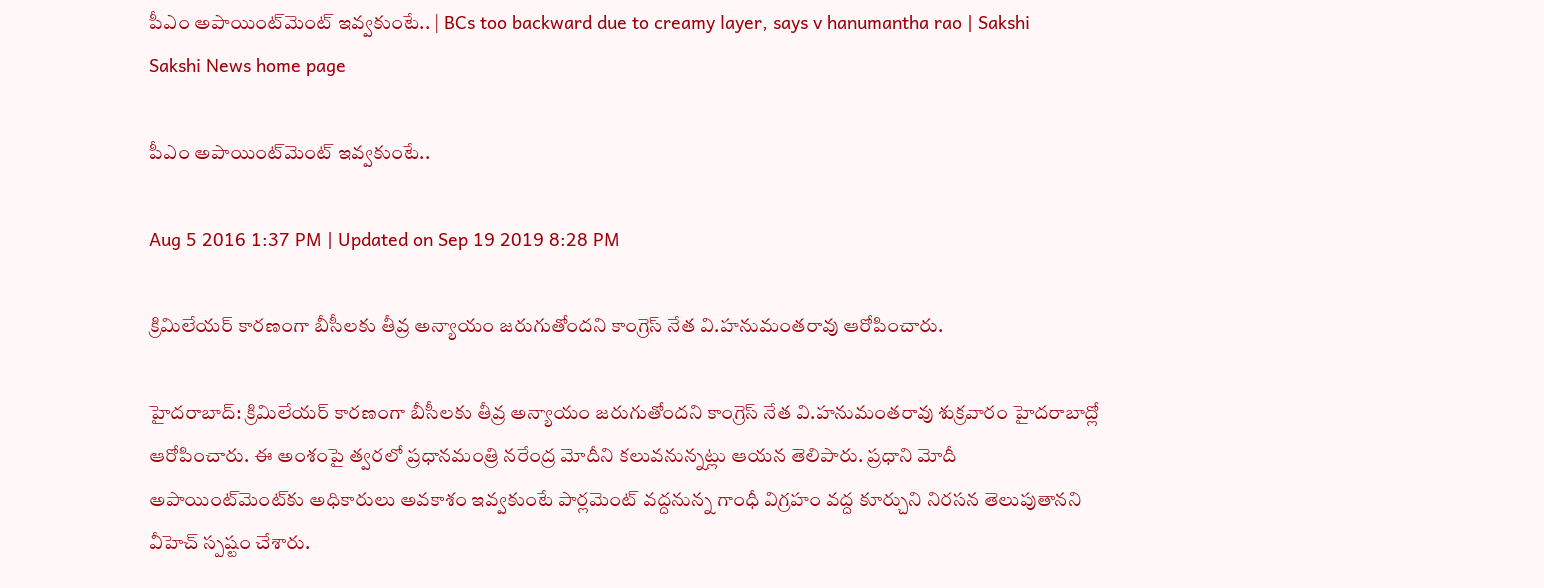పీఎం అపాయింట్‌మెంట్ ఇవ్వకుంటే.. | BCs too backward due to creamy layer, says v hanumantha rao | Sakshi
Sakshi News home page

పీఎం అపాయింట్‌మెంట్ ఇవ్వకుంటే..

Aug 5 2016 1:37 PM | Updated on Sep 19 2019 8:28 PM

క్రిమిలేయర్ కారణంగా బీసీలకు తీవ్ర అన్యాయం జరుగుతోందని కాంగ్రెస్ నేత వి.హనుమంతరావు ఆరోపించారు.

హైదరాబాద్: క్రిమిలేయర్ కారణంగా బీసీలకు తీవ్ర అన్యాయం జరుగుతోందని కాంగ్రెస్ నేత వి.హనుమంతరావు శుక్రవారం హైదరాబాద్లో ఆరోపించారు. ఈ అంశంపై త్వరలో ప్రధానమంత్రి నరేంద్ర మోదీని కలువనున్నట్లు ఆయన తెలిపారు. ప్రధాని మోదీ అపాయింట్‌మెంట్‌కు అధికారులు అవకాశం ఇవ్వకుంటే పార్లమెంట్ వద్దనున్న గాంధీ విగ్రహం వద్ద కూర్చుని నిరసన తెలుపుతానని వీహెచ్ స్పష్టం చేశారు.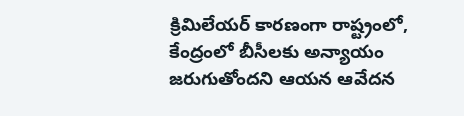క్రిమిలేయర్ కారణంగా రాష్ట్రంలో, కేంద్రంలో బీసీలకు అన్యాయం జరుగుతోందని ఆయన ఆవేదన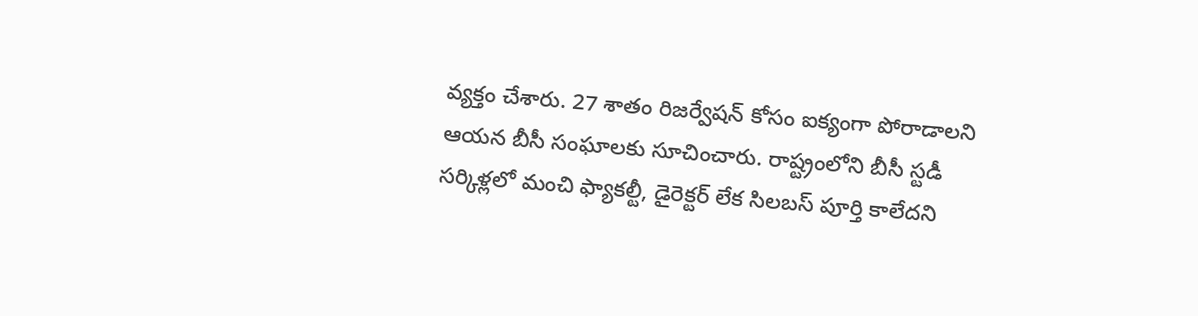వ్యక్తం చేశారు. 27 శాతం రిజర్వేషన్ కోసం ఐక్యంగా పోరాడాలని ఆయన బీసీ సంఘాలకు సూచించారు. రాష్ట్రంలోని బీసీ స్టడీ సర్కిళ్లలో మంచి ఫ్యాకల్టీ, డైరెక్టర్ లేక సిలబస్ పూర్తి కాలేదని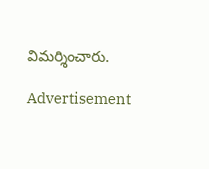విమర్శించారు.

Advertisement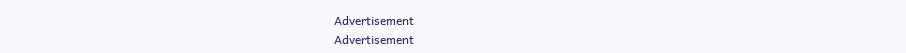Advertisement
Advertisement